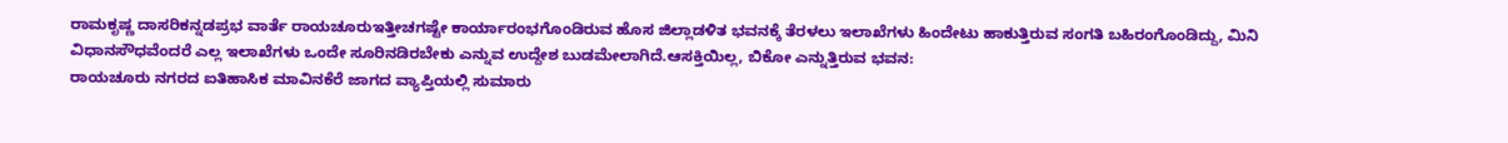ರಾಮಕೃಷ್ಣ ದಾಸರಿಕನ್ನಡಪ್ರಭ ವಾರ್ತೆ ರಾಯಚೂರುಇತ್ತೀಚಗಷ್ಟೇ ಕಾರ್ಯಾರಂಭಗೊಂಡಿರುವ ಹೊಸ ಜಿಲ್ಲಾಡಳಿತ ಭವನಕ್ಕೆ ತೆರಳಲು ಇಲಾಖೆಗಳು ಹಿಂದೇಟು ಹಾಕುತ್ತಿರುವ ಸಂಗತಿ ಬಹಿರಂಗೊಂಡಿದ್ದು, ಮಿನಿ ವಿಧಾನಸೌಧವೆಂದರೆ ಎಲ್ಲ ಇಲಾಖೆಗಳು ಒಂದೇ ಸೂರಿನಡಿರಬೇಕು ಎನ್ನುವ ಉದ್ದೇಶ ಬುಡಮೇಲಾಗಿದೆ.ಆಸಕ್ತಿಯಿಲ್ಲ, ಬಿಕೋ ಎನ್ನುತ್ತಿರುವ ಭವನ:
ರಾಯಚೂರು ನಗರದ ಐತಿಹಾಸಿಕ ಮಾವಿನಕೆರೆ ಜಾಗದ ವ್ಯಾಪ್ತಿಯಲ್ಲಿ ಸುಮಾರು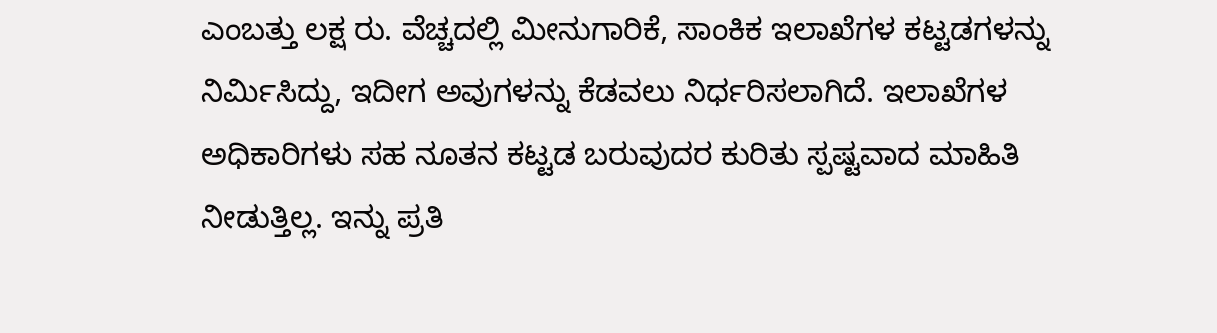ಎಂಬತ್ತು ಲಕ್ಷ ರು. ವೆಚ್ಚದಲ್ಲಿ ಮೀನುಗಾರಿಕೆ, ಸಾಂಕಿಕ ಇಲಾಖೆಗಳ ಕಟ್ಟಡಗಳನ್ನು ನಿರ್ಮಿಸಿದ್ದು, ಇದೀಗ ಅವುಗಳನ್ನು ಕೆಡವಲು ನಿರ್ಧರಿಸಲಾಗಿದೆ. ಇಲಾಖೆಗಳ ಅಧಿಕಾರಿಗಳು ಸಹ ನೂತನ ಕಟ್ಟಡ ಬರುವುದರ ಕುರಿತು ಸ್ಪಷ್ಟವಾದ ಮಾಹಿತಿ ನೀಡುತ್ತಿಲ್ಲ. ಇನ್ನು ಪ್ರತಿ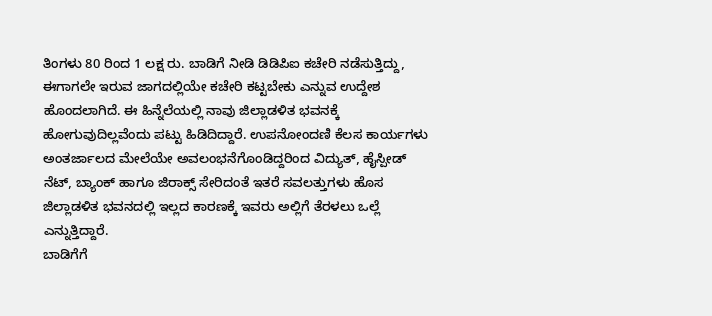ತಿಂಗಳು 80 ರಿಂದ 1 ಲಕ್ಷ ರು. ಬಾಡಿಗೆ ನೀಡಿ ಡಿಡಿಪಿಐ ಕಚೇರಿ ನಡೆಸುತ್ತಿದ್ದು, ಈಗಾಗಲೇ ಇರುವ ಜಾಗದಲ್ಲಿಯೇ ಕಚೇರಿ ಕಟ್ಟಬೇಕು ಎನ್ನುವ ಉದ್ದೇಶ ಹೊಂದಲಾಗಿದೆ. ಈ ಹಿನ್ನೆಲೆಯಲ್ಲಿ ನಾವು ಜಿಲ್ಲಾಡಳಿತ ಭವನಕ್ಕೆ ಹೋಗುವುದಿಲ್ಲವೆಂದು ಪಟ್ಟು ಹಿಡಿದಿದ್ದಾರೆ. ಉಪನೋಂದಣಿ ಕೆಲಸ ಕಾರ್ಯಗಳು ಅಂತರ್ಜಾಲದ ಮೇಲೆಯೇ ಅವಲಂಭನೆಗೊಂಡಿದ್ದರಿಂದ ವಿದ್ಯುತ್, ಹೈಸ್ಪೀಡ್ ನೆಟ್, ಬ್ಯಾಂಕ್ ಹಾಗೂ ಜಿರಾಕ್ಸ್ ಸೇರಿದಂತೆ ಇತರೆ ಸವಲತ್ತುಗಳು ಹೊಸ ಜಿಲ್ಲಾಡಳಿತ ಭವನದಲ್ಲಿ ಇಲ್ಲದ ಕಾರಣಕ್ಕೆ ಇವರು ಅಲ್ಲಿಗೆ ತೆರಳಲು ಒಲ್ಲೆ ಎನ್ನುತ್ತಿದ್ದಾರೆ.
ಬಾಡಿಗೆಗೆ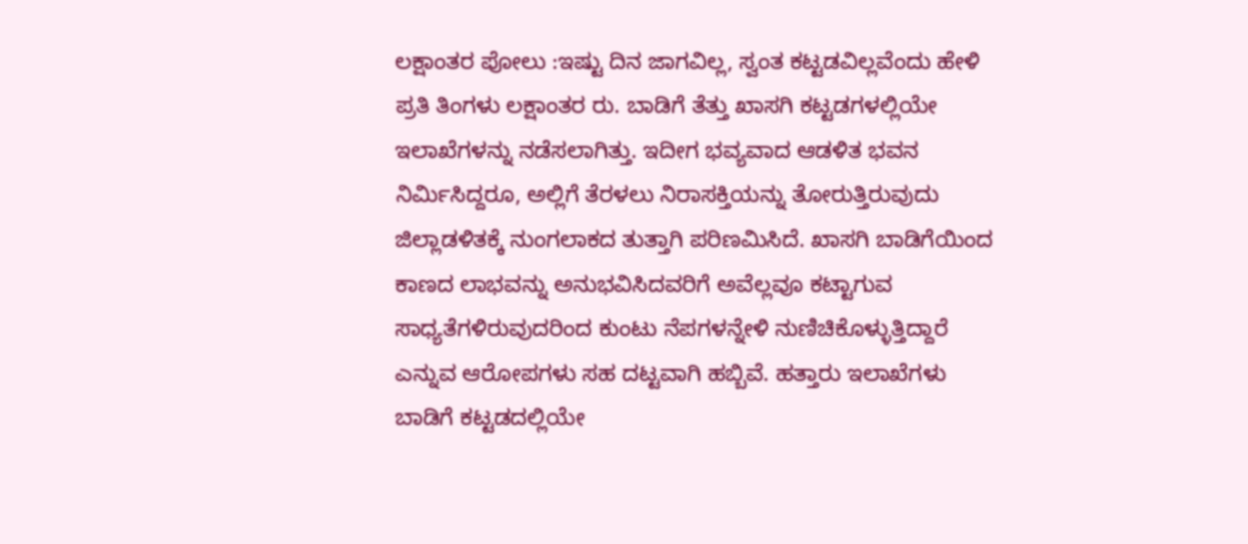ಲಕ್ಷಾಂತರ ಪೋಲು :ಇಷ್ಟು ದಿನ ಜಾಗವಿಲ್ಲ, ಸ್ವಂತ ಕಟ್ಟಡವಿಲ್ಲವೆಂದು ಹೇಳಿ ಪ್ರತಿ ತಿಂಗಳು ಲಕ್ಷಾಂತರ ರು. ಬಾಡಿಗೆ ತೆತ್ತು ಖಾಸಗಿ ಕಟ್ಟಡಗಳಲ್ಲಿಯೇ ಇಲಾಖೆಗಳನ್ನು ನಡೆಸಲಾಗಿತ್ತು. ಇದೀಗ ಭವ್ಯವಾದ ಆಡಳಿತ ಭವನ ನಿರ್ಮಿಸಿದ್ದರೂ, ಅಲ್ಲಿಗೆ ತೆರಳಲು ನಿರಾಸಕ್ತಿಯನ್ನು ತೋರುತ್ತಿರುವುದು ಜಿಲ್ಲಾಡಳಿತಕ್ಕೆ ನುಂಗಲಾಕದ ತುತ್ತಾಗಿ ಪರಿಣಮಿಸಿದೆ. ಖಾಸಗಿ ಬಾಡಿಗೆಯಿಂದ ಕಾಣದ ಲಾಭವನ್ನು ಅನುಭವಿಸಿದವರಿಗೆ ಅವೆಲ್ಲವೂ ಕಟ್ಟಾಗುವ ಸಾಧ್ಯತೆಗಳಿರುವುದರಿಂದ ಕುಂಟು ನೆಪಗಳನ್ನೇಳಿ ನುಣಿಚಿಕೊಳ್ಳುತ್ತಿದ್ದಾರೆ ಎನ್ನುವ ಆರೋಪಗಳು ಸಹ ದಟ್ಟವಾಗಿ ಹಬ್ಬಿವೆ. ಹತ್ತಾರು ಇಲಾಖೆಗಳು ಬಾಡಿಗೆ ಕಟ್ಟಡದಲ್ಲಿಯೇ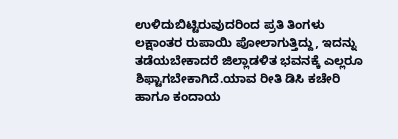ಉಳಿದುಬಿಟ್ಟಿರುವುದರಿಂದ ಪ್ರತಿ ತಿಂಗಳು ಲಕ್ಷಾಂತರ ರುಪಾಯಿ ಪೋಲಾಗುತ್ತಿದ್ದು, ಇದನ್ನು ತಡೆಯಬೇಕಾದರೆ ಜಿಲ್ಲಾಡಳಿತ ಭವನಕ್ಕೆ ಎಲ್ಲರೂ ಶಿಫ್ಟಾಗಬೇಕಾಗಿದೆ.ಯಾವ ರೀತಿ ಡಿಸಿ ಕಚೇರಿ ಹಾಗೂ ಕಂದಾಯ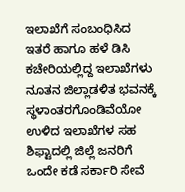ಇಲಾಖೆಗೆ ಸಂಬಂಧಿಸಿದ ಇತರೆ ಹಾಗೂ ಹಳೆ ಡಿಸಿ ಕಚೇರಿಯಲ್ಲಿದ್ದ ಇಲಾಖೆಗಳು ನೂತನ ಜಿಲ್ಲಾಡಳಿತ ಭವನಕ್ಕೆ ಸ್ಥಳಾಂತರಗೊಂಡಿವೆಯೋ ಉಳಿದ ಇಲಾಖೆಗಳ ಸಹ ಶಿಫ್ಟಾದಲ್ಲಿ ಜಿಲ್ಲೆ ಜನರಿಗೆ ಒಂದೇ ಕಡೆ ಸರ್ಕಾರಿ ಸೇವೆ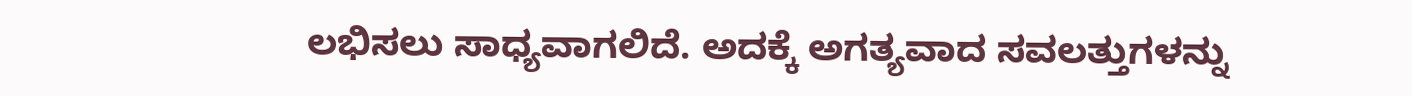ಲಭಿಸಲು ಸಾಧ್ಯವಾಗಲಿದೆ. ಅದಕ್ಕೆ ಅಗತ್ಯವಾದ ಸವಲತ್ತುಗಳನ್ನು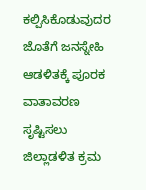ಕಲ್ಪಿಸಿಕೊಡುವುದರ ಜೊತೆಗೆ ಜನಸ್ನೇಹಿ ಆಡಳಿತಕ್ಕೆ ಪೂರಕ ವಾತಾವರಣ ಸೃಷ್ಟಿಸಲು ಜಿಲ್ಲಾಡಳಿತ ಕ್ರಮ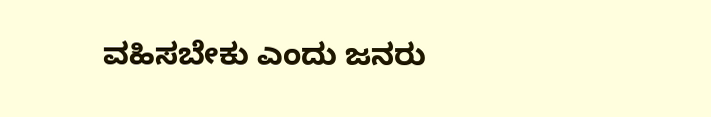ವಹಿಸಬೇಕು ಎಂದು ಜನರು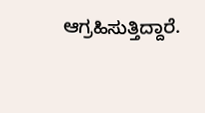ಆಗ್ರಹಿಸುತ್ತಿದ್ದಾರೆ.